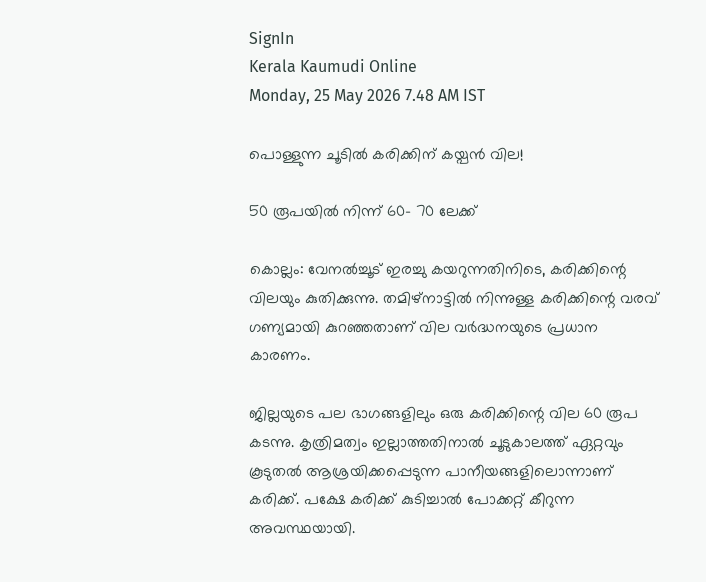SignIn
Kerala Kaumudi Online
Monday, 25 May 2026 7.48 AM IST

പൊള്ളുന്ന ചൂടിൽ കരിക്കിന് കയ്പൻ വില!

50 രൂപയിൽ നിന്ന് 60- 70 ലേക്ക്

കൊല്ലം: വേനൽച്ചൂട് ഇരച്ചു കയറുന്നതിനിടെ, കരിക്കിന്റെ വിലയും കുതിക്കുന്നു. തമിഴ്‌നാട്ടിൽ നിന്നുള്ള കരിക്കിന്റെ വരവ് ഗണ്യമായി കുറഞ്ഞതാണ് വില വർദ്ധനയുടെ പ്രധാന കാരണം.

ജില്ലയുടെ പല ഭാഗങ്ങളിലും ഒരു കരിക്കിന്റെ വില 60 രൂപ കടന്നു. കൃത്രിമത്വം ഇല്ലാത്തതിനാൽ ചൂടുകാലത്ത് ഏറ്റവും കൂടുതൽ ആശ്രയിക്കപ്പെടുന്ന പാനീയങ്ങളിലൊന്നാണ് കരിക്ക്. പക്ഷേ കരിക്ക് കുടിച്ചാൽ പോക്കറ്റ് കീറുന്ന അവസ്ഥയായി.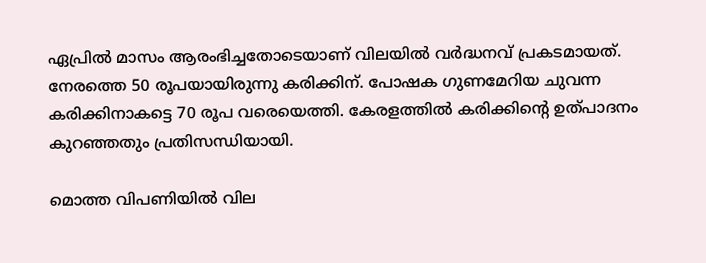ഏപ്രിൽ മാസം ആരംഭിച്ചതോടെയാണ് വിലയിൽ വർദ്ധനവ് പ്രകടമായത്. നേരത്തെ 50 രൂപയായിരുന്നു കരിക്കിന്. പോഷക ഗുണമേറിയ ചുവന്ന കരിക്കിനാകട്ടെ 70 രൂപ വരെയെത്തി. കേരളത്തിൽ കരിക്കിന്റെ ഉത്പാദനം കുറഞ്ഞതും പ്രതിസന്ധിയായി.

മൊത്ത വിപണിയിൽ വില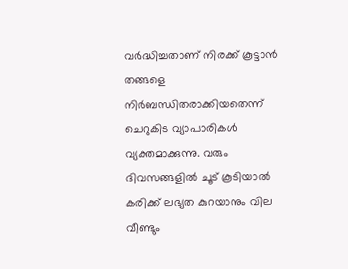വർദ്ധിച്ചതാണ് നിരക്ക് കൂട്ടാൻ തങ്ങളെ നിർബന്ധിതരാക്കിയതെന്ന് ചെറുകിട വ്യാപാരികൾ വ്യക്തമാക്കുന്നു. വരും ദിവസങ്ങളിൽ ചൂട് കൂടിയാൽ കരിക്ക് ലഭ്യത കുറയാനും വില വീണ്ടും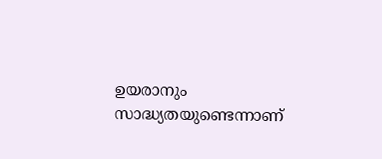ഉയരാനും സാദ്ധ്യതയുണ്ടെന്നാണ്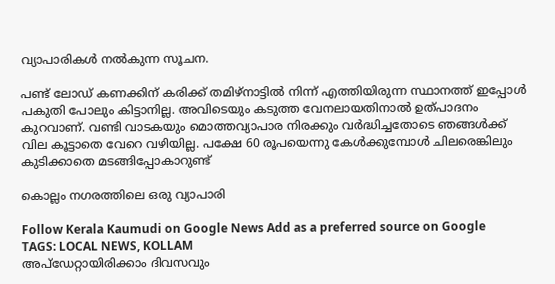വ്യാപാരികൾ നൽകുന്ന സൂചന.

പണ്ട് ലോഡ് കണക്കിന് കരിക്ക് തമിഴ്നാട്ടിൽ നിന്ന് എത്തിയിരുന്ന സ്ഥാനത്ത് ഇപ്പോൾ പകുതി പോലും കിട്ടാനില്ല. അവിടെയും കടുത്ത വേനലായതിനാൽ ഉത്പാദനം കുറവാണ്. വണ്ടി വാടകയും മൊത്തവ്യാപാര നിരക്കും വർദ്ധിച്ചതോടെ ഞങ്ങൾക്ക് വില കൂട്ടാതെ വേറെ വഴിയില്ല. പക്ഷേ 60 രൂപയെന്നു കേൾക്കുമ്പോൾ ചിലരെങ്കിലും കുടിക്കാതെ മടങ്ങിപ്പോകാറുണ്ട്

കൊല്ലം നഗരത്തിലെ ഒരു വ്യാപാരി

Follow Kerala Kaumudi on Google News Add as a preferred source on Google
TAGS: LOCAL NEWS, KOLLAM
അപ്ഡേറ്റായിരിക്കാം ദിവസവും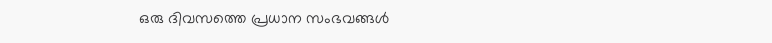ഒരു ദിവസത്തെ പ്രധാന സംഭവങ്ങൾ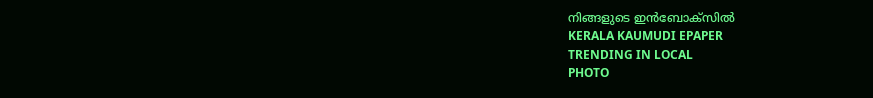നിങ്ങളുടെ ഇൻബോക്സിൽ
KERALA KAUMUDI EPAPER
TRENDING IN LOCAL
PHOTO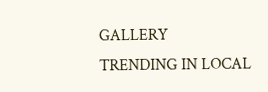GALLERY
TRENDING IN LOCAL